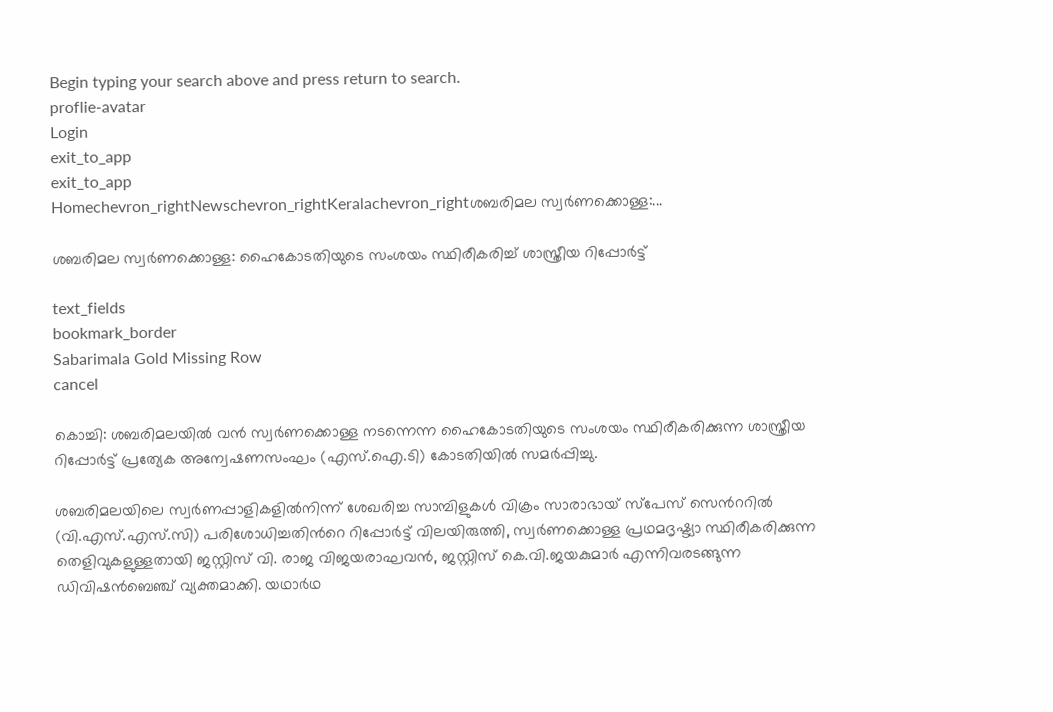Begin typing your search above and press return to search.
proflie-avatar
Login
exit_to_app
exit_to_app
Homechevron_rightNewschevron_rightKeralachevron_rightശബരിമല സ്വർണക്കൊള്ള:...

ശബരിമല സ്വർണക്കൊള്ള: ഹൈകോടതിയുടെ സംശയം സ്ഥിരീകരിച്ച് ശാസ്ത്രീയ റിപ്പോർട്ട്

text_fields
bookmark_border
Sabarimala Gold Missing Row
cancel

കൊച്ചി: ശബരിമലയിൽ വൻ സ്വർണക്കൊള്ള നടന്നെന്ന ഹൈകോടതിയുടെ സംശയം സ്ഥിരീകരിക്കുന്ന ശാസ്ത്രീയ റിപ്പോർട്ട് പ്രത്യേക അന്വേഷണസംഘം (എസ്.ഐ.ടി) കോടതിയിൽ സമർപ്പിച്ചു.

ശബരിമലയിലെ സ്വർണപ്പാളികളിൽനിന്ന് ശേഖരിച്ച സാമ്പിളുകൾ വിക്രം സാരാഭായ് സ്പേസ് സെന്‍ററിൽ (വി.എസ്.എസ്.സി) പരിശോധിച്ചതിന്‍റെ റിപ്പോർട്ട് വിലയിരുത്തി, സ്വർണക്കൊള്ള പ്രഥമദൃഷ്ട്യാ സ്ഥിരീകരിക്കുന്ന തെളിവുകളുള്ളതായി ജസ്റ്റിസ് വി. രാജ വിജയരാഘവൻ, ജസ്റ്റിസ് കെ.വി.ജയകുമാർ എന്നിവരടങ്ങുന്ന ഡിവിഷൻബെഞ്ച് വ്യക്തമാക്കി. യഥാർഥ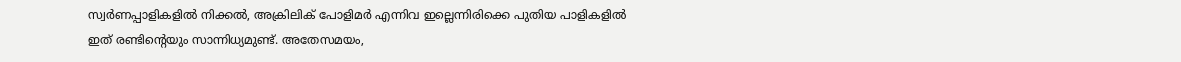സ്വർണപ്പാളികളിൽ നിക്കൽ, അക്രിലിക് പോളിമർ എന്നിവ ഇല്ലെന്നിരിക്കെ പുതിയ പാളികളിൽ ഇത് രണ്ടിന്‍റെയും സാന്നിധ്യമുണ്ട്. അതേസമയം,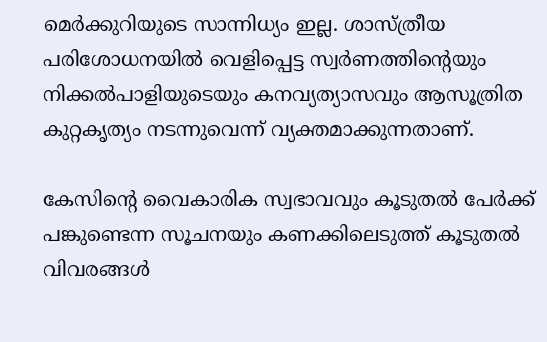മെർക്കുറിയുടെ സാന്നിധ്യം ഇല്ല. ശാസ്ത്രീയ പരിശോധനയിൽ വെളിപ്പെട്ട സ്വർണത്തിന്റെയും നിക്കൽപാളിയുടെയും കനവ്യത്യാസവും ആസൂത്രിത കുറ്റകൃത്യം നടന്നുവെന്ന് വ്യക്തമാക്കുന്നതാണ്.

കേസിന്റെ വൈകാരിക സ്വഭാവവും കൂടുതൽ പേർക്ക് പങ്കുണ്ടെന്ന സൂചനയും കണക്കിലെടുത്ത് കൂടുതൽ വിവരങ്ങൾ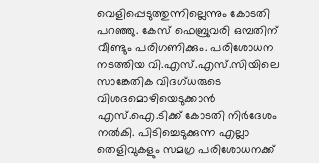വെളിപ്പെടുത്തുന്നില്ലെന്നും കോടതി പറഞ്ഞു. കേസ് ഫെബ്രുവരി ഒമ്പതിന് വീണ്ടും പരിഗണിക്കും. പരിശോധന നടത്തിയ വി.എസ്.എസ്.സിയിലെ സാങ്കേതിക വിദഗ്ധരുടെ വിശദമൊഴിയെടുക്കാൻ എസ്.ഐ.ടിക്ക് കോടതി നിർദേശം നൽകി. പിടിച്ചെടുക്കുന്ന എല്ലാ തെളിവുകളും സമഗ്ര പരിശോധനക്ക്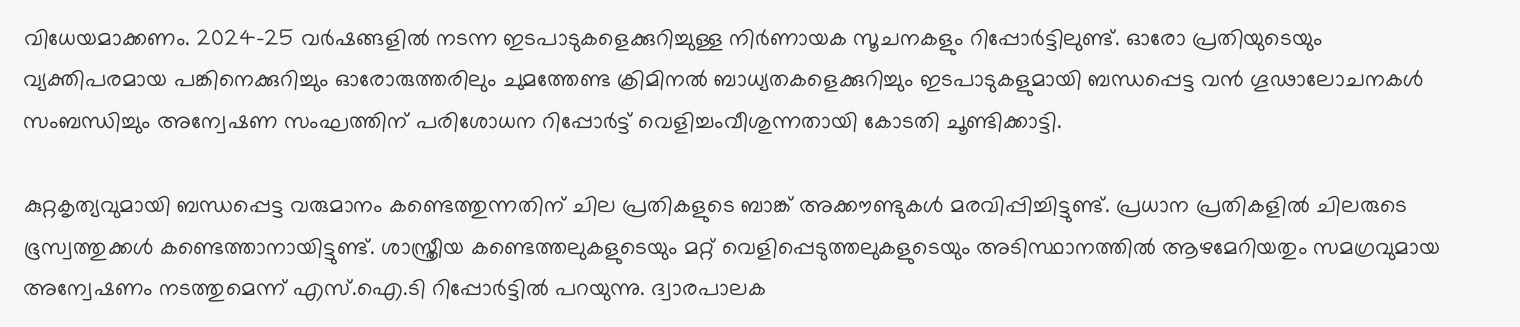വിധേയമാക്കണം. 2024-25 വർഷങ്ങളിൽ നടന്ന ഇടപാടുകളെക്കുറിച്ചുള്ള നിർണായക സൂചനകളും റിപ്പോർട്ടിലുണ്ട്. ഓരോ പ്രതിയുടെയും വ്യക്തിപരമായ പങ്കിനെക്കുറിച്ചും ഓരോരുത്തരിലും ചുമത്തേണ്ട ക്രിമിനൽ ബാധ്യതകളെക്കുറിച്ചും ഇടപാടുകളുമായി ബന്ധപ്പെട്ട വൻ ഗൂഢാലോചനകൾ സംബന്ധിച്ചും അന്വേഷണ സംഘത്തിന് പരിശോധന റിപ്പോർട്ട് വെളിച്ചംവീശുന്നതായി കോടതി ചൂണ്ടിക്കാട്ടി.

കുറ്റകൃത്യവുമായി ബന്ധപ്പെട്ട വരുമാനം കണ്ടെത്തുന്നതിന് ചില പ്രതികളുടെ ബാങ്ക് അക്കൗണ്ടുകൾ മരവിപ്പിച്ചിട്ടുണ്ട്. പ്രധാന പ്രതികളിൽ ചിലരുടെ ഭൂസ്വത്തുക്കൾ കണ്ടെത്താനായിട്ടുണ്ട്. ശാസ്ത്രീയ കണ്ടെത്തലുകളുടെയും മറ്റ് വെളിപ്പെടുത്തലുകളുടെയും അടിസ്ഥാനത്തിൽ ആഴമേറിയതും സമഗ്രവുമായ അന്വേഷണം നടത്തുമെന്ന് എസ്.ഐ.ടി റിപ്പോർട്ടിൽ പറയുന്നു. ദ്വാരപാലക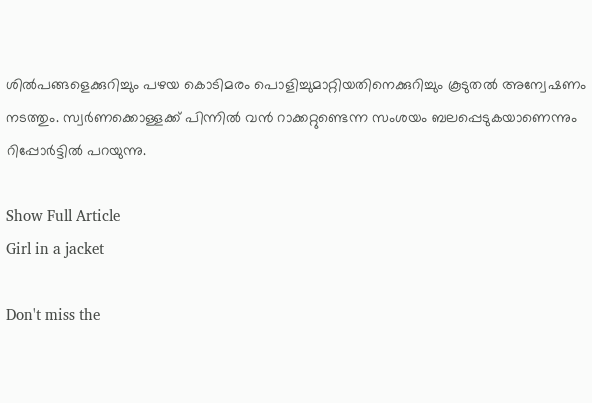ശിൽപങ്ങളെക്കുറിച്ചും പഴയ കൊടിമരം പൊളിച്ചുമാറ്റിയതിനെക്കുറിച്ചും കൂടുതൽ അന്വേഷണം നടത്തും. സ്വർണക്കൊള്ളക്ക് പിന്നിൽ വൻ റാക്കറ്റുണ്ടെന്ന സംശയം ബലപ്പെടുകയാണെന്നും റിപ്പോർട്ടിൽ പറയുന്നു.

Show Full Article
Girl in a jacket

Don't miss the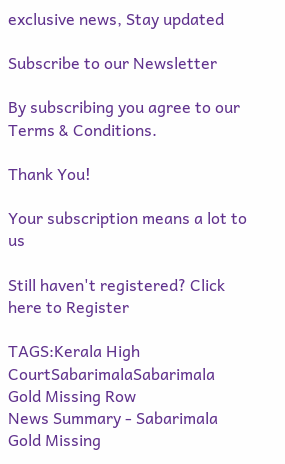exclusive news, Stay updated

Subscribe to our Newsletter

By subscribing you agree to our Terms & Conditions.

Thank You!

Your subscription means a lot to us

Still haven't registered? Click here to Register

TAGS:Kerala High CourtSabarimalaSabarimala Gold Missing Row
News Summary - Sabarimala Gold Missing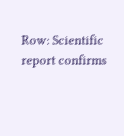Row: Scientific report confirms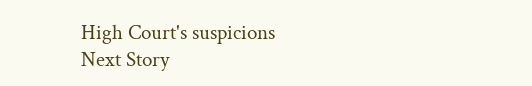High Court's suspicions
Next Story